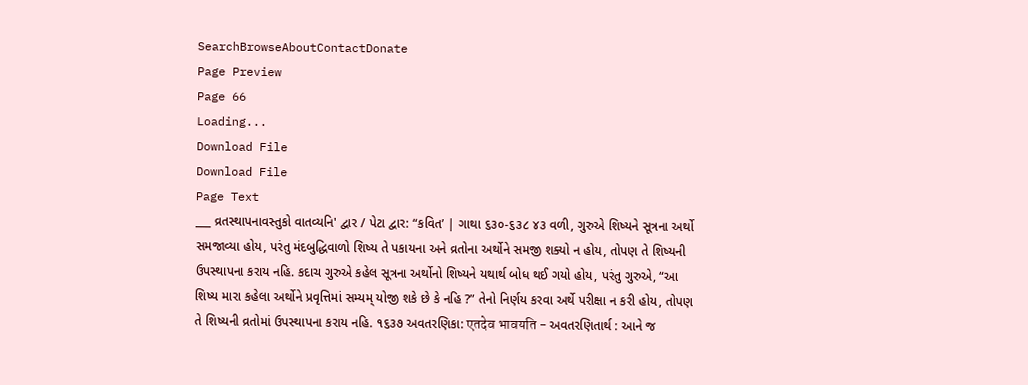SearchBrowseAboutContactDonate
Page Preview
Page 66
Loading...
Download File
Download File
Page Text
___ વ્રતસ્થાપનાવસ્તુકો વાતવ્યનિ' દ્વાર / પેટા દ્વાર: “કવિત’ | ગાથા ૬૩૦-૬૩૮ ૪૩ વળી, ગુરુએ શિષ્યને સૂત્રના અર્થો સમજાવ્યા હોય, પરંતુ મંદબુદ્ધિવાળો શિષ્ય તે પકાયના અને વ્રતોના અર્થોને સમજી શક્યો ન હોય, તોપણ તે શિષ્યની ઉપસ્થાપના કરાય નહિ. કદાચ ગુરુએ કહેલ સૂત્રના અર્થોનો શિષ્યને યથાર્થ બોધ થઈ ગયો હોય, પરંતુ ગુરુએ, “આ શિષ્ય મારા કહેલા અર્થોને પ્રવૃત્તિમાં સમ્યમ્ યોજી શકે છે કે નહિ ?” તેનો નિર્ણય કરવા અર્થે પરીક્ષા ન કરી હોય, તોપણ તે શિષ્યની વ્રતોમાં ઉપસ્થાપના કરાય નહિ. ૧૬૩૭ અવતરણિકા: एतदेव भावयति - અવતરણિતાર્થ : આને જ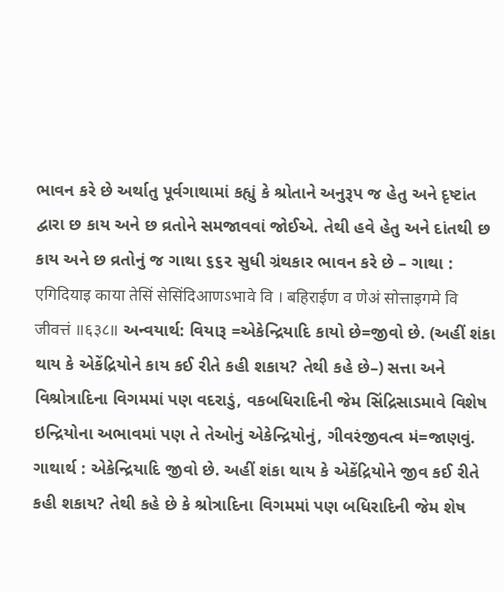ભાવન કરે છે અર્થાતુ પૂર્વગાથામાં કહ્યું કે શ્રોતાને અનુરૂપ જ હેતુ અને દૃષ્ટાંત દ્વારા છ કાય અને છ વ્રતોને સમજાવવાં જોઈએ. તેથી હવે હેતુ અને દાંતથી છ કાય અને છ વ્રતોનું જ ગાથા ૬૬૨ સુધી ગ્રંથકાર ભાવન કરે છે – ગાથા : एगिदियाइ काया तेसिं सेसिंदिआणऽभावे वि । बहिराईण व णेअं सोत्ताइगमे वि जीवत्तं ॥६३८॥ અન્વયાર્થ: વિયારૂ =એકેન્દ્રિયાદિ કાયો છે=જીવો છે. (અહીં શંકા થાય કે એકેંદ્રિયોને કાય કઈ રીતે કહી શકાય? તેથી કહે છે–) સત્તા અને વિશ્રોત્રાદિના વિગમમાં પણ વદરાડું, વકબધિરાદિની જેમ સિંદ્રિસાડમાવે વિશેષ ઇન્દ્રિયોના અભાવમાં પણ તે તેઓનું એકેન્દ્રિયોનું, ગીવરંજીવત્વ મં=જાણવું. ગાથાર્થ : એકેન્દ્રિયાદિ જીવો છે. અહીં શંકા થાય કે એકેંદ્રિયોને જીવ કઈ રીતે કહી શકાય? તેથી કહે છે કે શ્રોત્રાદિના વિગમમાં પણ બધિરાદિની જેમ શેષ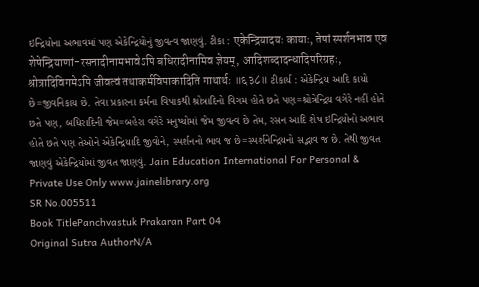ઇન્દ્રિયોના અભાવમાં પણ એકેન્દ્રિયોનું જીવત્વ જાણવું. ટીકા : एकेन्द्रियादयः कायाः, तेषां स्पर्शनभाव एव शेषेन्द्रियाणां-रसनादीनामभावेऽपि बधिरादीनामिव ज्ञेयम्, आदिशब्दादन्धादिपरिग्रहः, श्रोत्रादिविगमेऽपि जीवत्वं तथाकर्मविपाकादिति गाथार्थः ॥६३८॥ ટીકાર્ય : એકેન્દ્રિય આદિ કાયો છે=જીવનિકાય છે. તેવા પ્રકારના કર્મના વિપાકથી શ્રોત્રાદિનો વિગમ હોતે છતે પણ=શ્રોત્રેન્દ્રિય વગેરે નહીં હોતે છતે પણ, બધિરાદિની જેમ=બહેરા વગેરે મનુષ્યોમાં જેમ જીવત્વ છે તેમ, રસન આદિ શેષ ઇન્દ્રિયોનો અભાવ હોતે છતે પણ તેઓને એકેન્દ્રિયાદિ જીવોને, સ્પર્શનનો ભાવ જ છે=સ્પર્શનેન્દ્રિયનો સદ્ભાવ જ છે. તેથી જીવત જાણવું એકેન્દ્રિયોમાં જીવત જાણવું. Jain Education International For Personal & Private Use Only www.jainelibrary.org
SR No.005511
Book TitlePanchvastuk Prakaran Part 04
Original Sutra AuthorN/A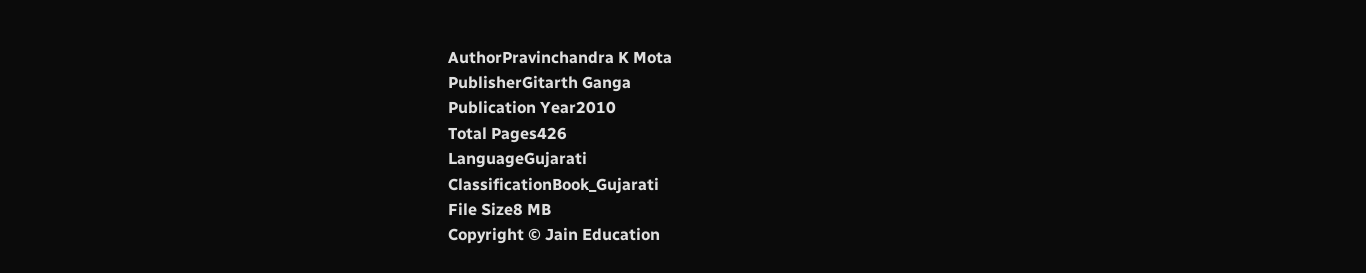AuthorPravinchandra K Mota
PublisherGitarth Ganga
Publication Year2010
Total Pages426
LanguageGujarati
ClassificationBook_Gujarati
File Size8 MB
Copyright © Jain Education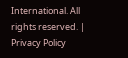International. All rights reserved. | Privacy Policy